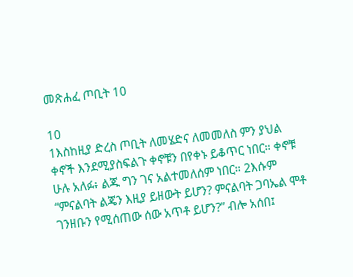መጽሐፈ ጦቢት 10

10
1እስከዚያ ድረስ ጦቢት ለመሄድና ለመመለስ ምን ያህል ቀኖች እንደሚያስፍልጉ ቀኖቹን በየቀኑ ይቆጥር ነበር። ቀኖቹ ሁሉ አለፉ፥ ልጁ ግን ገና አልተመለሰም ነበር። 2እሱም “ምናልባት ልጄን እዚያ ይዘውት ይሆን? ምናልባት ጋባኤል ሞቶ ገንዘቡን የሚሰጠው ሰው አጥቶ ይሆን?” ብሎ አሰበ፤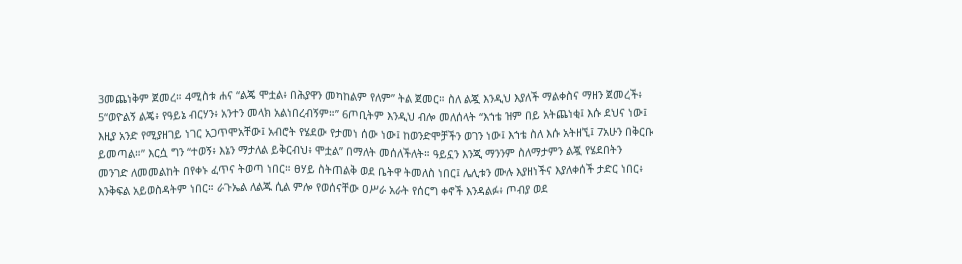3መጨነቅም ጀመረ። 4ሚስቱ ሐና “ልጄ ሞቷል፥ በሕያዋን መካከልም የለም” ትል ጀመር። ስለ ልጇ እንዲህ እያለች ማልቀስና ማዘን ጀመረች፥ 5“ወዮልኝ ልጄ፥ የዓይኔ ብርሃን፥ አንተን መላክ አልነበረብኝም።” 6ጦቢትም እንዲህ ብሎ መለሰላት “እኀቴ ዝም በይ አትጨነቂ፤ እሱ ደህና ነው፤ እዚያ አንድ የሚያዘገይ ነገር አጋጥሞአቸው፤ አብሮት የሄደው የታመነ ሰው ነው፤ ከወንድሞቻችን ወገን ነው፤ እኀቴ ስለ እሱ አትዘኚ፤ 7አሁን በቅርቡ ይመጣል።” እርሷ ግን “ተወኝ፥ እኔን ማታለል ይቅርብህ፥ ሞቷል” በማለት መሰለችለት። ዓይኗን እንጂ ማንንም ስለማታምን ልጇ የሄደበትን መንገድ ለመመልከት በየቀኑ ፈጥና ትወጣ ነበር። ፀሃይ ስትጠልቅ ወደ ቤትዋ ትመለስ ነበር፤ ሌሊቱን ሙሉ እያዘነችና እያለቀሰች ታድር ነበር፥ እንቅፍል አይወስዳትም ነበር። ራጉኤል ለልጁ ሲል ምሎ የወሰናቸው ዐሥራ አራት የሰርግ ቀኖች እንዳልፉ፥ ጦብያ ወደ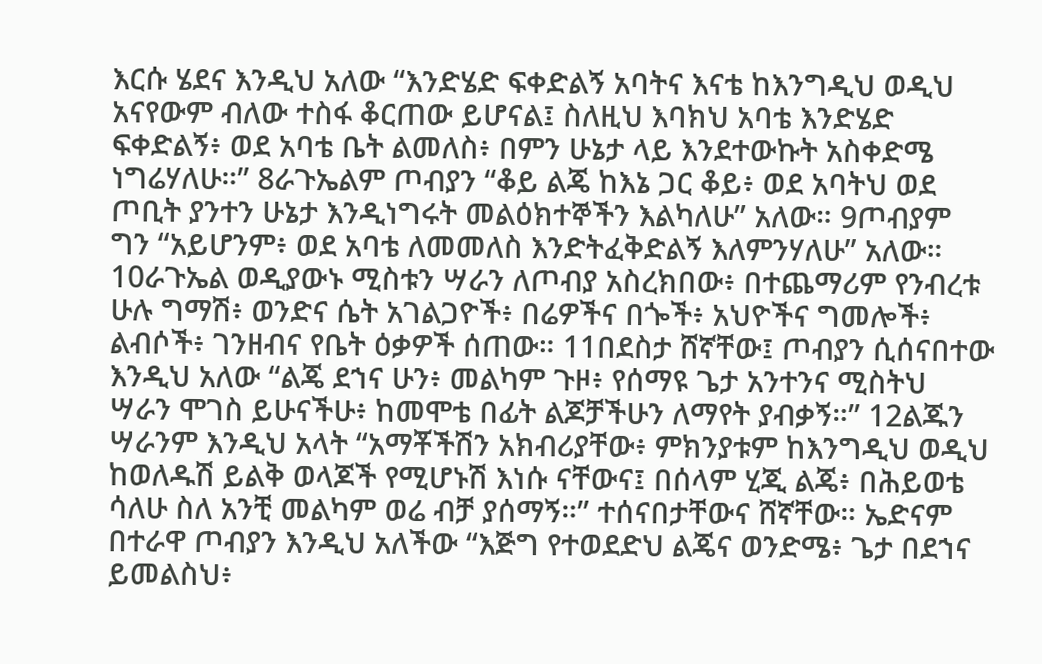እርሱ ሄደና እንዲህ አለው “እንድሄድ ፍቀድልኝ አባትና እናቴ ከእንግዲህ ወዲህ አናየውም ብለው ተስፋ ቆርጠው ይሆናል፤ ስለዚህ እባክህ አባቴ እንድሄድ ፍቀድልኝ፥ ወደ አባቴ ቤት ልመለስ፥ በምን ሁኔታ ላይ እንደተውኩት አስቀድሜ ነግሬሃለሁ።” 8ራጉኤልም ጦብያን “ቆይ ልጄ ከእኔ ጋር ቆይ፥ ወደ አባትህ ወደ ጦቢት ያንተን ሁኔታ እንዲነግሩት መልዕክተኞችን እልካለሁ” አለው። 9ጦብያም ግን “አይሆንም፥ ወደ አባቴ ለመመለስ እንድትፈቅድልኝ እለምንሃለሁ” አለው። 10ራጉኤል ወዲያውኑ ሚስቱን ሣራን ለጦብያ አስረክበው፥ በተጨማሪም የንብረቱ ሁሉ ግማሽ፥ ወንድና ሴት አገልጋዮች፥ በሬዎችና በጐች፥ አህዮችና ግመሎች፥ ልብሶች፥ ገንዘብና የቤት ዕቃዎች ሰጠው። 11በደስታ ሸኛቸው፤ ጦብያን ሲሰናበተው እንዲህ አለው “ልጄ ደኀና ሁን፥ መልካም ጉዞ፥ የሰማዩ ጌታ አንተንና ሚስትህ ሣራን ሞገስ ይሁናችሁ፥ ከመሞቴ በፊት ልጆቻችሁን ለማየት ያብቃኝ።” 12ልጁን ሣራንም እንዲህ አላት “አማቾችሽን አክብሪያቸው፥ ምክንያቱም ከእንግዲህ ወዲህ ከወለዱሽ ይልቅ ወላጆች የሚሆኑሽ እነሱ ናቸውና፤ በሰላም ሂጂ ልጄ፥ በሕይወቴ ሳለሁ ስለ አንቺ መልካም ወሬ ብቻ ያሰማኝ።” ተሰናበታቸውና ሸኛቸው። ኤድናም በተራዋ ጦብያን እንዲህ አለችው “እጅግ የተወደድህ ልጄና ወንድሜ፥ ጌታ በደኀና ይመልስህ፥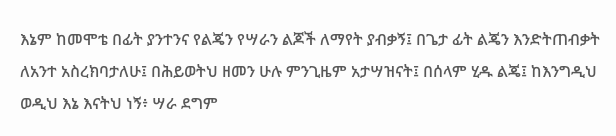እኔም ከመሞቴ በፊት ያንተንና የልጄን የሣራን ልጆች ለማየት ያብቃኝ፤ በጌታ ፊት ልጄን እንድትጠብቃት ለአንተ አስረክባታለሁ፤ በሕይወትህ ዘመን ሁሉ ምንጊዜም አታሣዝናት፤ በሰላም ሂዱ ልጄ፤ ከእንግዲህ ወዲህ እኔ እናትህ ነኝ፥ ሣራ ደግም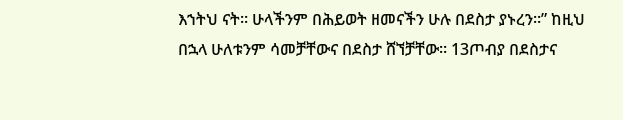እኀትህ ናት። ሁላችንም በሕይወት ዘመናችን ሁሉ በደስታ ያኑረን።” ከዚህ በኋላ ሁለቱንም ሳመቻቸውና በደስታ ሸኘቻቸው። 13ጦብያ በደስታና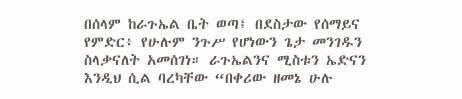በሰላም ከራጉኤል ቤት ወጣ፤ በደስታው የሰማይና የምድር፥ የሁሉም ንጉሥ የሆነውን ጌታ መንገዱን ስላቃናለት አመሰገነ። ራጉኤልንና ሚስቱን ኤድናን እንዲህ ሲል ባረካቸው “በቀሪው ዘመኔ ሁሉ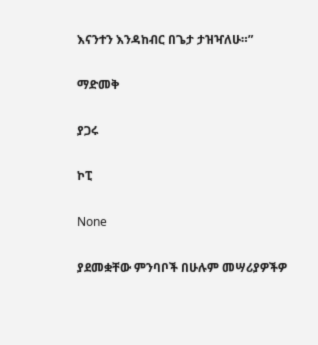እናንተን እንዳከብር በጌታ ታዝዣለሁ።”

ማድመቅ

ያጋሩ

ኮፒ

None

ያደመቋቸው ምንባቦች በሁሉም መሣሪያዎችዎ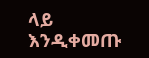ላይ እንዲቀመጡ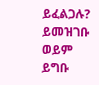ይፈልጋሉ? ይመዝገቡ ወይም ይግቡ